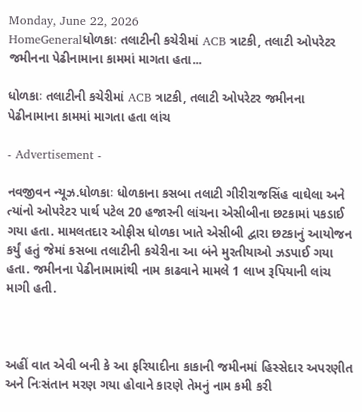Monday, June 22, 2026
HomeGeneralધોળકાઃ તલાટીની કચેરીમાં ACB ત્રાટકી, તલાટી ઓપરેટર જમીનના પેઢીનામાના કામમાં માગતા હતા...

ધોળકાઃ તલાટીની કચેરીમાં ACB ત્રાટકી, તલાટી ઓપરેટર જમીનના પેઢીનામાના કામમાં માગતા હતા લાંચ

- Advertisement -

નવજીવન ન્યૂઝ.ધોળકાઃ ધોળકાના કસબા તલાટી ગીરીરાજસિંહ વાઘેલા અને ત્યાંનો ઓપરેટર પાર્થ પટેલ 20 હજારની લાંચના એસીબીના છટકામાં પકડાઈ ગયા હતા. મામલતદાર ઓફીસ ધોળકા ખાતે એસીબી દ્વારા છટકાનું આયોજન કર્યું હતું જેમાં કસબા તલાટીની કચેરીના આ બંને મુરતીયાઓ ઝડપાઈ ગયા હતા. જમીનના પેઢીનામામાંથી નામ કાઢવાને મામલે 1 લાખ રૂપિયાની લાંચ માગી હતી.



અહીં વાત એવી બની કે આ ફરિયાદીના કાકાની જમીનમાં હિસ્સેદાર અપરણીત અને નિઃસંતાન મરણ ગયા હોવાને કારણે તેમનું નામ કમી કરી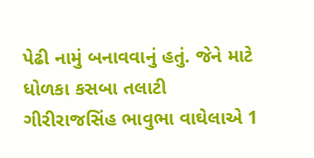પેઢી નામું બનાવવાનું હતું. જેને માટે ધોળકા કસબા તલાટી ગીરીરાજસિંહ ભાવુભા વાઘેલાએ 1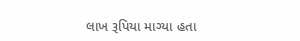લાખ રૂપિયા માગ્યા હતા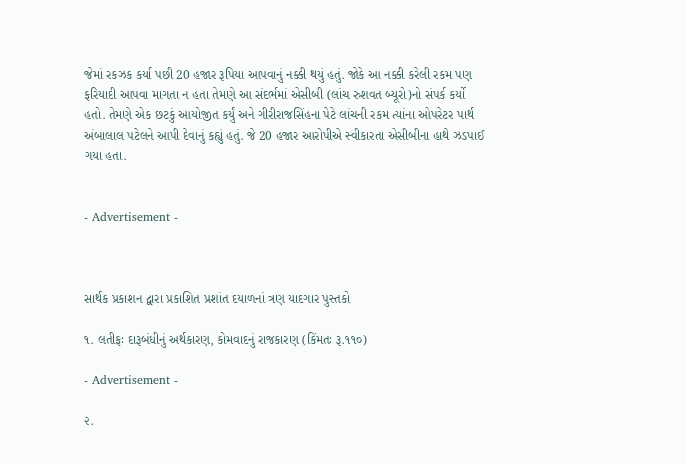જેમાં રકઝક કર્યા પછી 20 હજાર રૂપિયા આપવાનું નક્કી થયું હતું. જોકે આ નક્કી કરેલી રકમ પણ ફરિયાદી આપવા માગતા ન હતા તેમણે આ સંદર્ભમાં એસીબી (લાંચ રુશવત બ્યૂરો)નો સંપર્ક કર્યો હતો. તેમણે એક છટકું આયોજીત કર્યું અને ગીરીરાજસિંહના પેટે લાંચની રકમ ત્યાંના ઓપરેટર પાર્થ અંબાલાલ પટેલને આપી દેવાનું કહ્યું હતું. જે 20 હજાર આરોપીએ સ્વીકારતા એસીબીના હાથે ઝડપાઈ ગયા હતા.


- Advertisement -



સાર્થક પ્રકાશન દ્વારા પ્રકાશિત પ્રશાંત દયાળનાં ત્રણ યાદગાર પુસ્તકો

૧. લતીફઃ દારૂબંધીનું અર્થકારણ, કોમવાદનું રાજકારણ (કિંમતઃ રૂ.૧૧૦)

- Advertisement -

૨.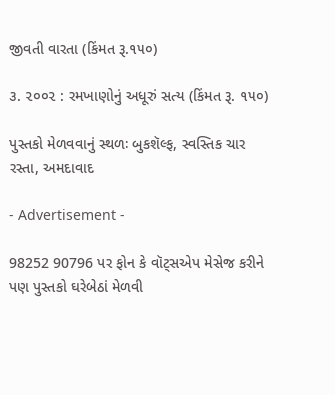જીવતી વારતા (કિંમત રૂ.૧૫૦)

૩. ૨૦૦૨ : રમખાણોનું અધૂરું સત્ય (કિંમત રૂ. ૧૫૦)

પુસ્તકો મેળવવાનું સ્થળઃ બુકશૅલ્ફ, સ્વસ્તિક ચાર રસ્તા, અમદાવાદ

- Advertisement -

98252 90796 પર ફોન કે વૉટ્સએપ મેસેજ કરીને પણ પુસ્તકો ઘરેબેઠાં મેળવી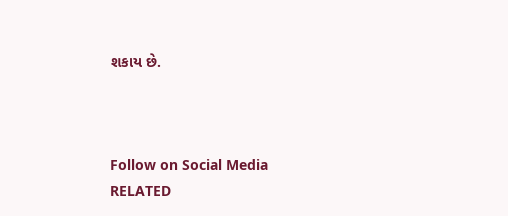શકાય છે.



Follow on Social Media
RELATED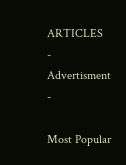ARTICLES
- Advertisment -

Most Popular